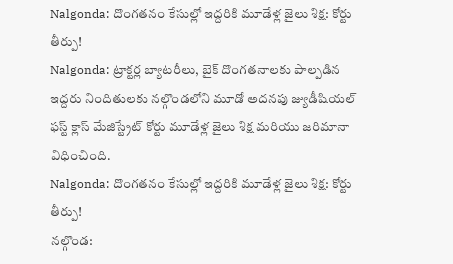Nalgonda: దొంగతనం కేసుల్లో ఇద్దరికి మూడేళ్ల జైలు శిక్ష: కోర్టు తీర్పు!
Nalgonda: ట్రాక్టర్ల బ్యాటరీలు, బైక్ దొంగతనాలకు పాల్పడిన ఇద్దరు నిందితులకు నల్గొండలోని మూడో అదనపు జ్యుడీషియల్ ఫస్ట్ క్లాస్ మేజిస్ట్రేట్ కోర్టు మూడేళ్ల జైలు శిక్ష మరియు జరిమానా విధించింది.
Nalgonda: దొంగతనం కేసుల్లో ఇద్దరికి మూడేళ్ల జైలు శిక్ష: కోర్టు తీర్పు!
నల్గొండ: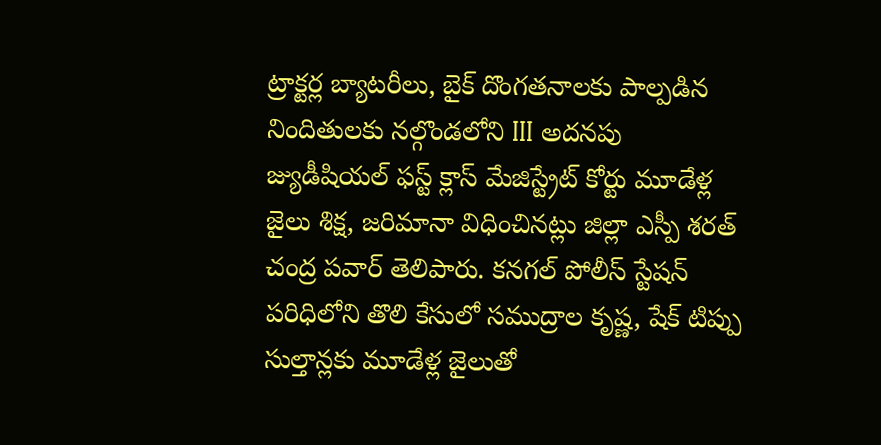ట్రాక్టర్ల బ్యాటరీలు, బైక్ దొంగతనాలకు పాల్పడిన నిందితులకు నల్గొండలోని III అదనపు జ్యుడీషియల్ ఫస్ట్ క్లాస్ మేజిస్ట్రేట్ కోర్టు మూడేళ్ల జైలు శిక్ష, జరిమానా విధించినట్లు జిల్లా ఎస్పీ శరత్ చంద్ర పవార్ తెలిపారు. కనగల్ పోలీస్ స్టేషన్ పరిధిలోని తొలి కేసులో సముద్రాల కృష్ణ, షేక్ టిప్పు సుల్తాన్లకు మూడేళ్ల జైలుతో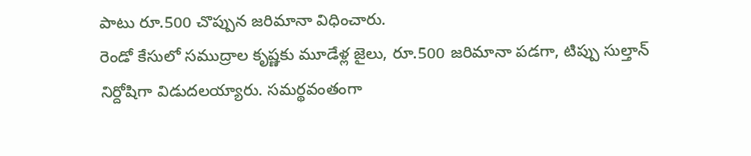పాటు రూ.500 చొప్పున జరిమానా విధించారు.
రెండో కేసులో సముద్రాల కృష్ణకు మూడేళ్ల జైలు, రూ.500 జరిమానా పడగా, టిప్పు సుల్తాన్ నిర్దోషిగా విడుదలయ్యారు. సమర్థవంతంగా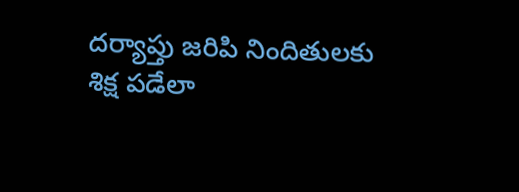దర్యాప్తు జరిపి నిందితులకు శిక్ష పడేలా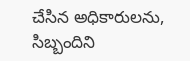చేసిన అధికారులను, సిబ్బందిని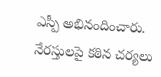ఎస్పీ అభినందించారు. నేరస్తులపై కఠిన చర్యలు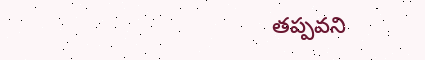తప్పవని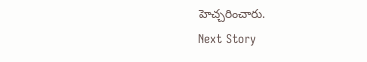హెచ్చరించారు.
Next Story